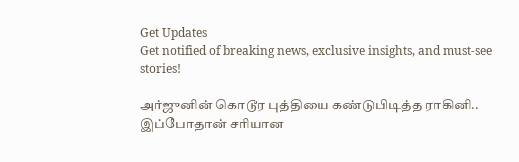Get Updates
Get notified of breaking news, exclusive insights, and must-see stories!

அர்ஜுனின் கொடூர புத்தியை கண்டுபிடித்த ராகினி.. இப்போதான் சரியான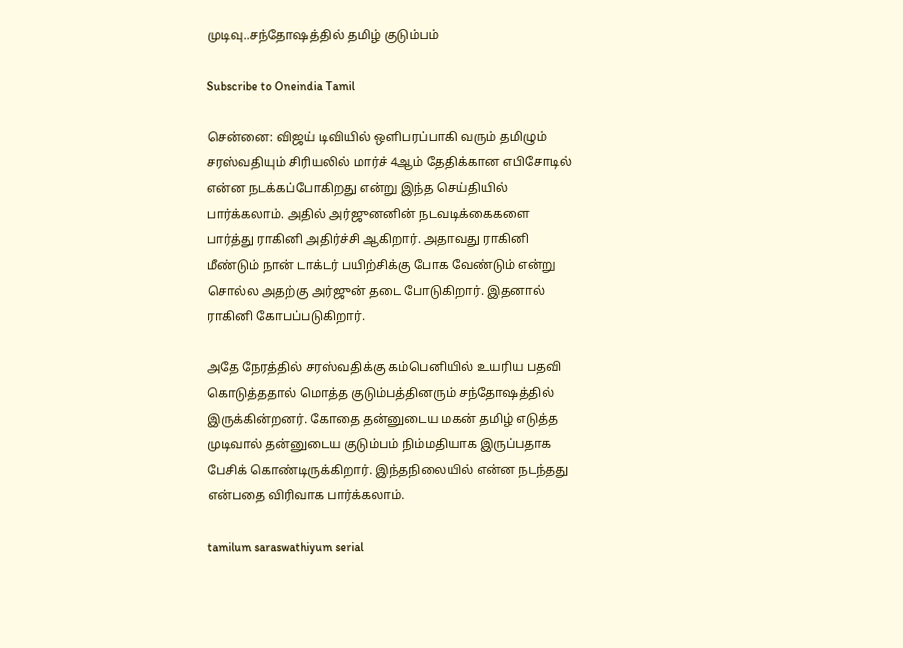முடிவு..சந்தோஷத்தில் தமிழ் குடும்பம்

Subscribe to Oneindia Tamil

சென்னை: விஜய் டிவியில் ஒளிபரப்பாகி வரும் தமிழும் சரஸ்வதியும் சிரியலில் மார்ச் 4ஆம் தேதிக்கான எபிசோடில் என்ன நடக்கப்போகிறது என்று இந்த செய்தியில் பார்க்கலாம். அதில் அர்ஜுனனின் நடவடிக்கைகளை பார்த்து ராகினி அதிர்ச்சி ஆகிறார். அதாவது ராகினி மீண்டும் நான் டாக்டர் பயிற்சிக்கு போக வேண்டும் என்று சொல்ல அதற்கு அர்ஜுன் தடை போடுகிறார். இதனால் ராகினி கோபப்படுகிறார்.

அதே நேரத்தில் சரஸ்வதிக்கு கம்பெனியில் உயரிய பதவி கொடுத்ததால் மொத்த குடும்பத்தினரும் சந்தோஷத்தில் இருக்கின்றனர். கோதை தன்னுடைய மகன் தமிழ் எடுத்த முடிவால் தன்னுடைய குடும்பம் நிம்மதியாக இருப்பதாக பேசிக் கொண்டிருக்கிறார். இந்தநிலையில் என்ன நடந்தது என்பதை விரிவாக பார்க்கலாம்.

tamilum saraswathiyum serial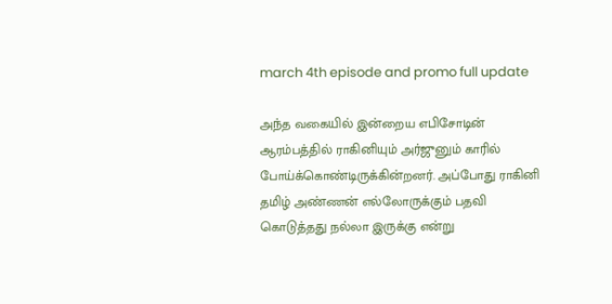march 4th episode and promo full update

அந்த வகையில் இன்றைய எபிசோடின் ஆரம்பத்தில் ராகினியும் அர்ஜுனும் காரில் போய்க்கொண்டிருக்கின்றனர். அப்போது ராகினி தமிழ் அண்ணன் எல்லோருக்கும் பதவி கொடுத்தது நல்லா இருக்கு என்று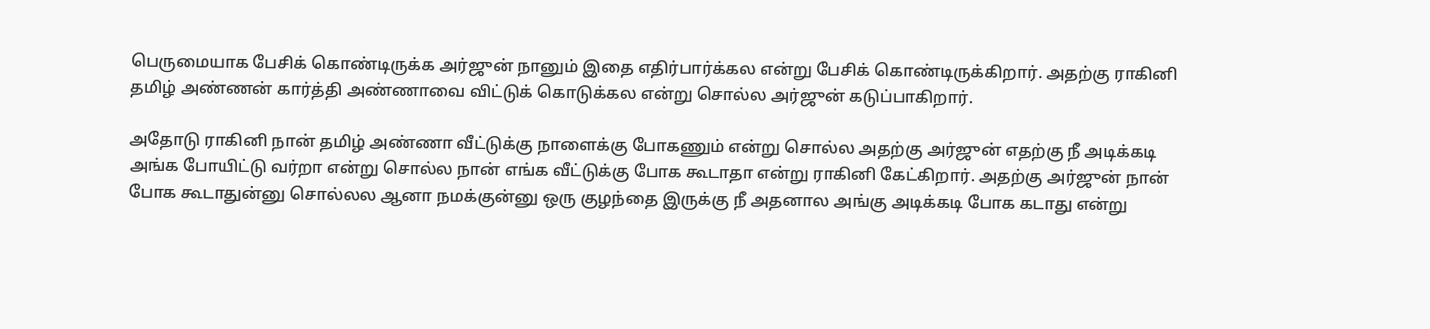பெருமையாக பேசிக் கொண்டிருக்க அர்ஜுன் நானும் இதை எதிர்பார்க்கல என்று பேசிக் கொண்டிருக்கிறார். அதற்கு ராகினி தமிழ் அண்ணன் கார்த்தி அண்ணாவை விட்டுக் கொடுக்கல என்று சொல்ல அர்ஜுன் கடுப்பாகிறார்.

அதோடு ராகினி நான் தமிழ் அண்ணா வீட்டுக்கு நாளைக்கு போகணும் என்று சொல்ல அதற்கு அர்ஜுன் எதற்கு நீ அடிக்கடி அங்க போயிட்டு வர்றா என்று சொல்ல நான் எங்க வீட்டுக்கு போக கூடாதா என்று ராகினி கேட்கிறார். அதற்கு அர்ஜுன் நான் போக கூடாதுன்னு சொல்லல ஆனா நமக்குன்னு ஒரு குழந்தை இருக்கு நீ அதனால அங்கு அடிக்கடி போக கடாது என்று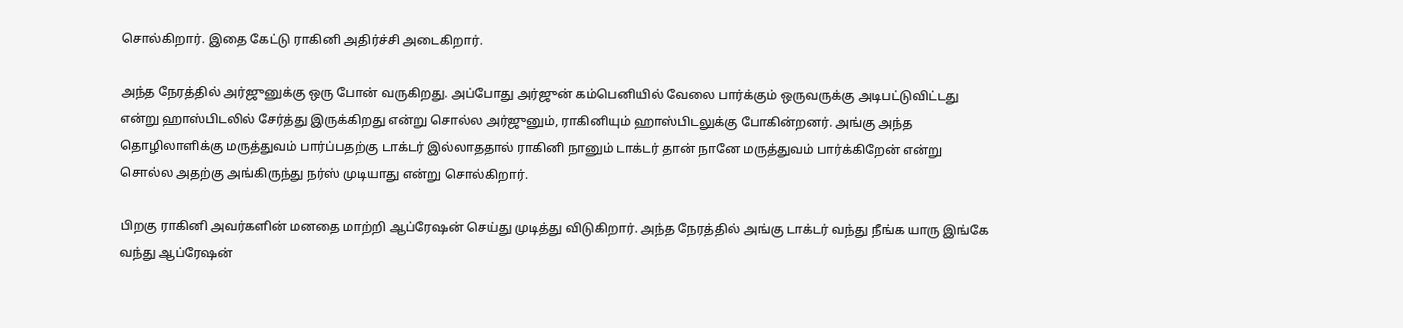சொல்கிறார். இதை கேட்டு ராகினி அதிர்ச்சி அடைகிறார்.

அந்த நேரத்தில் அர்ஜுனுக்கு ஒரு போன் வருகிறது. அப்போது அர்ஜுன் கம்பெனியில் வேலை பார்க்கும் ஒருவருக்கு அடிபட்டுவிட்டது என்று ஹாஸ்பிடலில் சேர்த்து இருக்கிறது என்று சொல்ல அர்ஜுனும், ராகினியும் ஹாஸ்பிடலுக்கு போகின்றனர். அங்கு அந்த தொழிலாளிக்கு மருத்துவம் பார்ப்பதற்கு டாக்டர் இல்லாததால் ராகினி நானும் டாக்டர் தான் நானே மருத்துவம் பார்க்கிறேன் என்று சொல்ல அதற்கு அங்கிருந்து நர்ஸ் முடியாது என்று சொல்கிறார்.

பிறகு ராகினி அவர்களின் மனதை மாற்றி ஆப்ரேஷன் செய்து முடித்து விடுகிறார். அந்த நேரத்தில் அங்கு டாக்டர் வந்து நீங்க யாரு இங்கே வந்து ஆப்ரேஷன்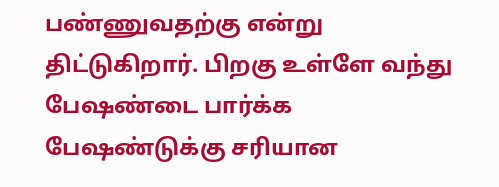பண்ணுவதற்கு என்று திட்டுகிறார். பிறகு உள்ளே வந்து பேஷண்டை பார்க்க பேஷண்டுக்கு சரியான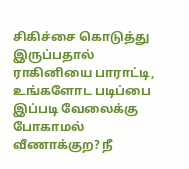சிகிச்சை கொடுத்து இருப்பதால் ராகினியை பாராட்டி, உங்களோட படிப்பை இப்படி வேலைக்கு போகாமல் வீணாக்குற? நீ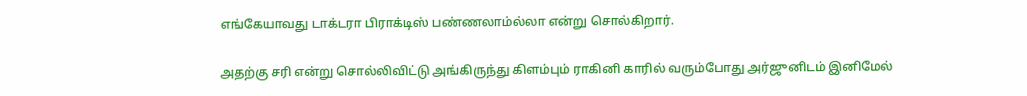எங்கேயாவது டாக்டரா பிராக்டிஸ் பண்ணலாம்ல்லா என்று சொல்கிறார்.

அதற்கு சரி என்று சொல்லிவிட்டு அங்கிருந்து கிளம்பும் ராகினி காரில் வரும்போது அர்ஜுனிடம் இனிமேல்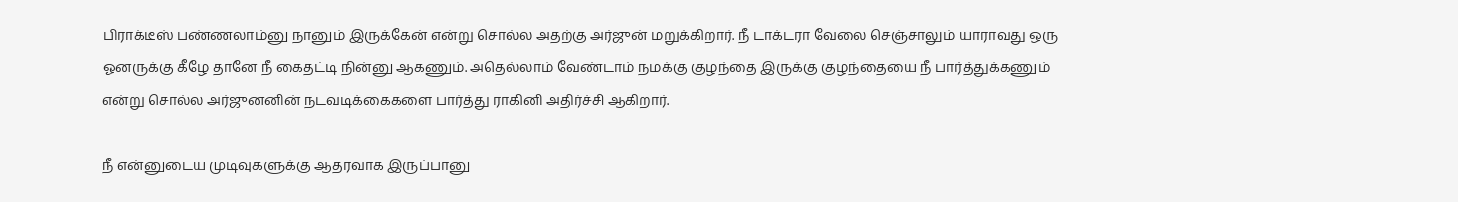பிராக்டீஸ் பண்ணலாம்னு நானும் இருக்கேன் என்று சொல்ல அதற்கு அர்ஜுன் மறுக்கிறார். நீ டாக்டரா வேலை செஞ்சாலும் யாராவது ஒரு ஓனருக்கு கீழே தானே நீ கைதட்டி நின்னு ஆகணும். அதெல்லாம் வேண்டாம் நமக்கு குழந்தை இருக்கு குழந்தையை நீ பார்த்துக்கணும் என்று சொல்ல அர்ஜுனனின் நடவடிக்கைகளை பார்த்து ராகினி அதிர்ச்சி ஆகிறார்.

நீ என்னுடைய முடிவுகளுக்கு ஆதரவாக இருப்பானு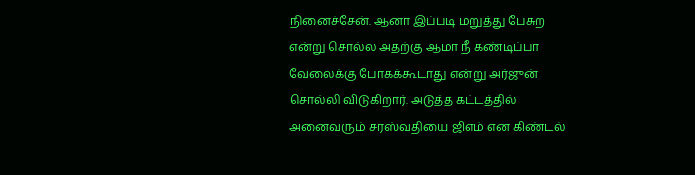நினைச்சேன். ஆனா இப்படி மறுத்து பேசுற என்று சொல்ல அதற்கு ஆமா நீ கண்டிப்பா வேலைக்கு போகக்கூடாது என்று அர்ஜுன் சொல்லி விடுகிறார். அடுத்த கட்டத்தில் அனைவரும் சரஸ்வதியை ஜிஎம் என கிண்டல்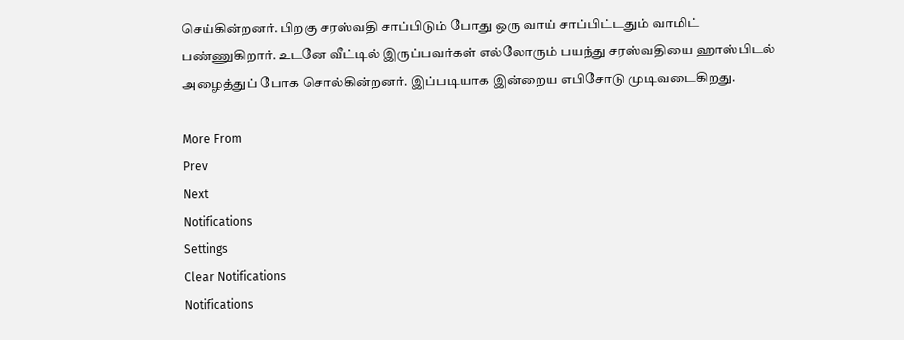செய்கின்றனர். பிறகு சரஸ்வதி சாப்பிடும் போது ஒரு வாய் சாப்பிட்டதும் வாமிட் பண்ணுகிறார். உடனே வீட்டில் இருப்பவர்கள் எல்லோரும் பயந்து சரஸ்வதியை ஹாஸ்பிடல் அழைத்துப் போக சொல்கின்றனர். இப்படியாக இன்றைய எபிசோடு முடிவடைகிறது.

More From
Prev
Next
Notifications
Settings
Clear Notifications
Notifications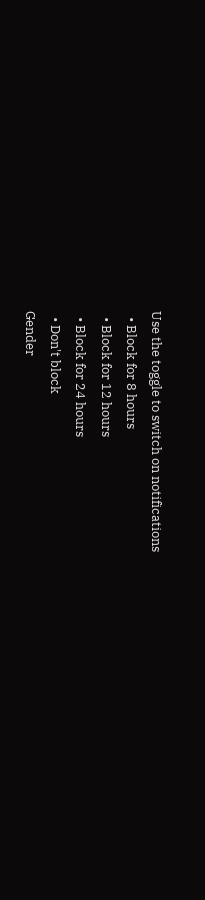Use the toggle to switch on notifications
  • Block for 8 hours
  • Block for 12 hours
  • Block for 24 hours
  • Don't block
Gender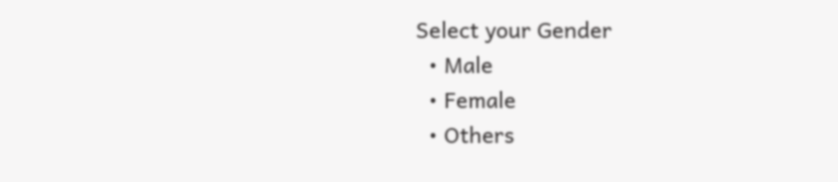Select your Gender
  • Male
  • Female
  • Others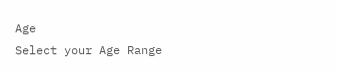Age
Select your Age Range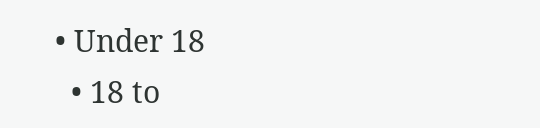• Under 18
  • 18 to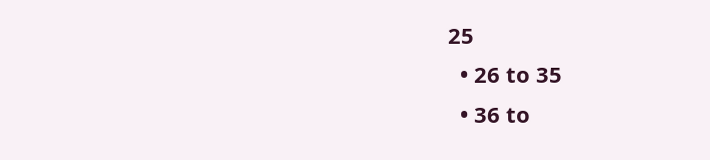25
  • 26 to 35
  • 36 to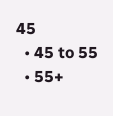45
  • 45 to 55
  • 55+